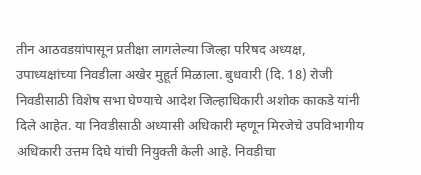तीन आठवडय़ांपासून प्रतीक्षा लागलेल्या जिल्हा परिषद अध्यक्ष, उपाध्यक्षांच्या निवडीला अखेर मुहूर्त मिळाला. बुधवारी (दि. 18) रोजी निवडीसाठी विशेष सभा घेण्याचे आदेश जिल्हाधिकारी अशोक काकडे यांनी दिले आहेत. या निवडीसाठी अध्यासी अधिकारी म्हणून मिरजेचे उपविभागीय अधिकारी उत्तम दिघे यांची नियुक्ती केली आहे. निवडीचा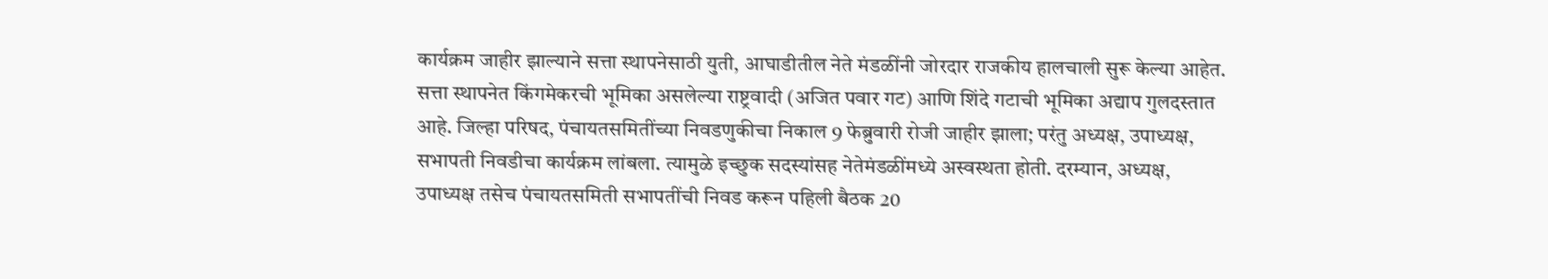कार्यक्रम जाहीर झाल्याने सत्ता स्थापनेसाठी युती, आघाडीतील नेते मंडळींनी जोरदार राजकीय हालचाली सुरू केल्या आहेत.
सत्ता स्थापनेत किंगमेकरची भूमिका असलेल्या राष्ट्रवादी (अजित पवार गट) आणि शिंदे गटाची भूमिका अद्याप गुलदस्तात आहे. जिल्हा परिषद, पंचायतसमितींच्या निवडणुकीचा निकाल 9 फेब्रुवारी रोजी जाहीर झाला; परंतु अध्यक्ष, उपाध्यक्ष, सभापती निवडीचा कार्यक्रम लांबला. त्यामुळे इच्छुक सदस्यांसह नेतेमंडळींमध्ये अस्वस्थता होती. दरम्यान, अध्यक्ष, उपाध्यक्ष तसेच पंचायतसमिती सभापतींची निवड करून पहिली बैठक 20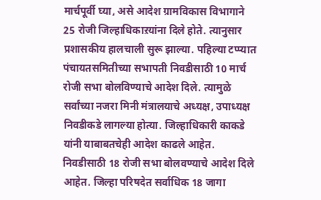मार्चपूर्वी घ्या, असे आदेश ग्रामविकास विभागाने 25 रोजी जिल्हाधिकाऱयांना दिले होते. त्यानुसार प्रशासकीय हालचाली सुरू झाल्या. पहिल्या टप्प्यात पंचायतसमितीच्या सभापती निवडीसाठी 10 मार्च रोजी सभा बोलविण्याचे आदेश दिले. त्यामुळे सर्वांच्या नजरा मिनी मंत्रालयाचे अध्यक्ष, उपाध्यक्ष निवडीकडे लागल्या होत्या. जिल्हाधिकारी काकडे यांनी याबाबतचेही आदेश काढले आहेत. निवडीसाठी 18 रोजी सभा बोलवण्याचे आदेश दिले आहेत. जिल्हा परिषदेत सर्वाधिक 18 जागा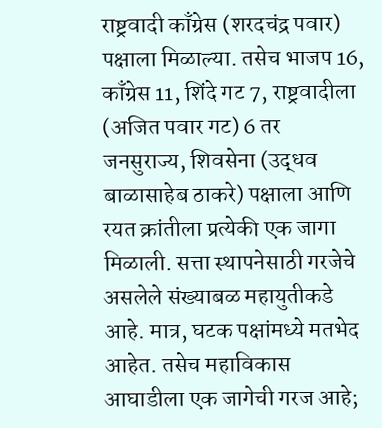राष्ट्रवादी काँग्रेस (शरदचंद्र पवार) पक्षाला मिळाल्या. तसेच भाजप 16, काँग्रेस 11, शिंदे गट 7, राष्ट्रवादीला (अजित पवार गट) 6 तर जनसुराज्य, शिवसेना (उद्धव बाळासाहेब ठाकरे) पक्षाला आणि रयत क्रांतीला प्रत्येकी एक जागा मिळाली. सत्ता स्थापनेसाठी गरजेचे असलेले संख्याबळ महायुतीकडे आहे. मात्र, घटक पक्षांमध्ये मतभेद आहेत. तसेच महाविकास आघाडीला एक जागेची गरज आहे;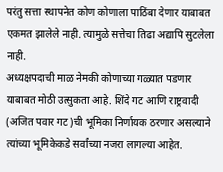परंतु सत्ता स्थापनेत कोण कोणाला पाठिंबा देणार याबाबत एकमत झालेले नाही. त्यामुळे सत्तेचा तिढा अद्यापि सुटलेला नाही.
अध्यक्षपदाची माळ नेमकी कोणाच्या गळ्यात पडणार याबाबत मोठी उत्सुकता आहे. शिंदे गट आणि राष्ट्रवादी (अजित पवार गट)ची भूमिका निर्णायक ठरणार असल्याने त्यांच्या भूमिकेकडे सर्वांच्या नजरा लागल्या आहेत.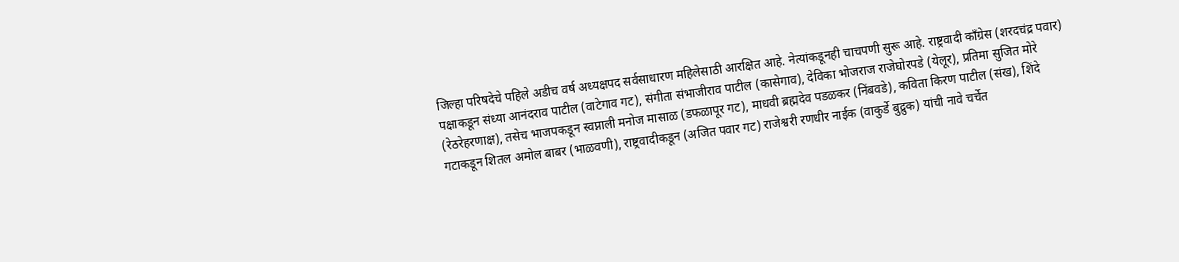जिल्हा परिषदेचे पहिले अडीच वर्ष अध्यक्षपद सर्वसाधारण महिलेसाठी आरक्षित आहे. नेत्यांकडूनही चाचपणी सुरू आहे. राष्ट्रवादी काँग्रेस (शरदचंद्र पवार) पक्षाकडून संध्या आनंदराव पाटील (वाटेगाव गट), संगीता संभाजीराव पाटील (कासेगाव), देविका भोजराज राजेघोरपडे (येलूर), प्रतिमा सुजित मोरे (रेठरेहरणाक्ष), तसेच भाजपकडून स्वप्नाली मनोज मासाळ (डफळापूर गट), माधवी ब्रह्मदेव पडळकर (निंबवडे), कविता किरण पाटील (संख), शिंदे गटाकडून शितल अमोल बाबर (भाळवणी), राष्ट्रवादीकडून (अजित पवार गट) राजेश्वरी रणधीर नाईक (वाकुर्डे बुद्रुक) यांची नावे चर्चेत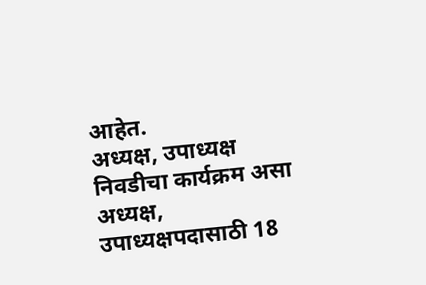आहेत.
अध्यक्ष, उपाध्यक्ष निवडीचा कार्यक्रम असा
अध्यक्ष, उपाध्यक्षपदासाठी 18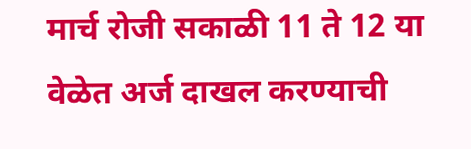मार्च रोजी सकाळी 11 ते 12 या वेळेत अर्ज दाखल करण्याची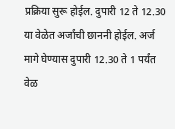प्रक्रिया सुरू होईल. दुपारी 12 ते 12.30 या वेळेत अर्जांची छाननी होईल. अर्ज मागे घेण्यास दुपारी 12.30 ते 1 पर्यंत वेळ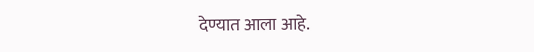देण्यात आला आहे.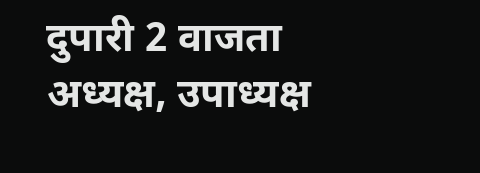दुपारी 2 वाजता अध्यक्ष, उपाध्यक्ष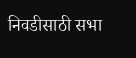निवडीसाठी सभा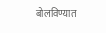बोलविण्यात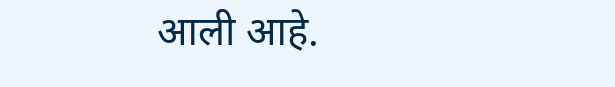आली आहे.